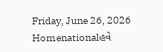Friday, June 26, 2026
Homenationalહવે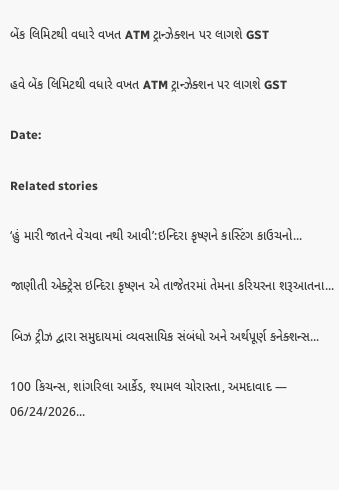બેંક લિમિટથી વધારે વખત ATM ટ્રાન્ઝેક્શન પર લાગશે GST

હવે બેંક લિમિટથી વધારે વખત ATM ટ્રાન્ઝેક્શન પર લાગશે GST

Date:

Related stories

‘હું મારી જાતને વેચવા નથી આવી’:ઇન્દિરા કૃષ્ણને કાસ્ટિંગ કાઉચનો...

જાણીતી એક્ટ્રેસ ઇન્દિરા કૃષ્ણન એ તાજેતરમાં તેમના કરિયરના શરૂઆતના...

બિઝ ટ્રીઝ દ્વારા સમુદાયમાં વ્યવસાયિક સંબંધો અને અર્થપૂર્ણ કનેક્શન્સ...

100 કિચન્સ, શાંગરિલા આર્કેડ, શ્યામલ ચોરાસ્તા, અમદાવાદ — 06/24/2026...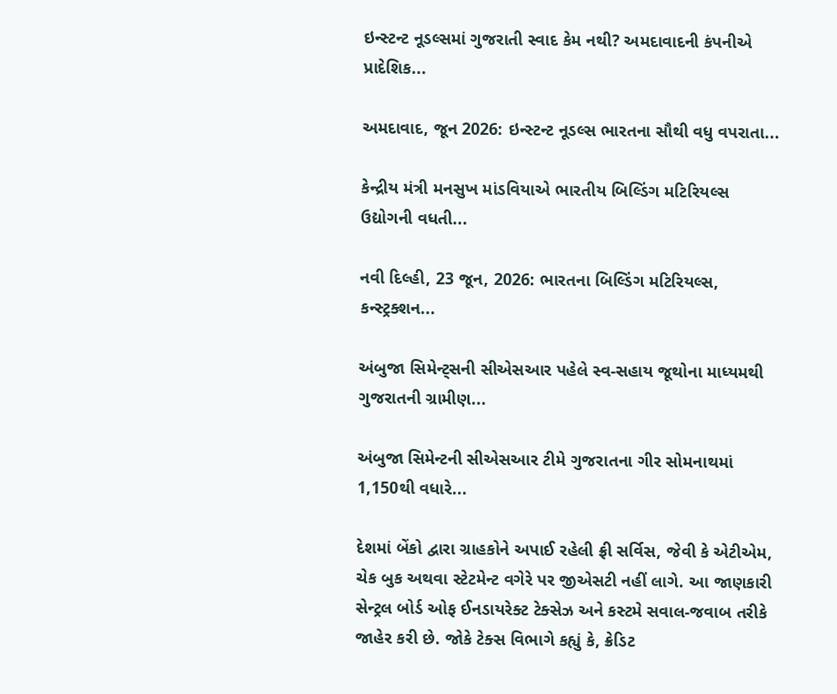ઇન્સ્ટન્ટ નૂડલ્સમાં ગુજરાતી સ્વાદ કેમ નથી? અમદાવાદની કંપનીએ પ્રાદેશિક...

અમદાવાદ, જૂન 2026: ઇન્સ્ટન્ટ નૂડલ્સ ભારતના સૌથી વધુ વપરાતા...

કેન્દ્રીય મંત્રી મનસુખ માંડવિયાએ ભારતીય બિલ્ડિંગ મટિરિયલ્સ ઉદ્યોગની વધતી...

નવી દિલ્હી, 23 જૂન, 2026: ભારતના બિલ્ડિંગ મટિરિયલ્સ, કન્સ્ટ્રક્શન...

અંબુજા સિમેન્ટ્સની સીએસઆર પહેલે સ્વ-સહાય જૂથોના માધ્યમથી ગુજરાતની ગ્રામીણ...

અંબુજા સિમેન્ટની સીએસઆર ટીમે ગુજરાતના ગીર સોમનાથમાં 1,150થી વધારે...

દેશમાં બેંકો દ્વારા ગ્રાહકોને અપાઈ રહેલી ફ્રી સર્વિસ, જેવી કે એટીએમ, ચેક બુક અથવા સ્ટેટમેન્ટ વગેરે પર જીએસટી નહીં લાગે. આ જાણકારી સેન્ટ્રલ બોર્ડ ઓફ ઈનડાયરેક્ટ ટેક્સેઝ અને કસ્ટમે સવાલ-જવાબ તરીકે જાહેર કરી છે. જોકે ટેક્સ વિભાગે કહ્યું કે, ક્રેડિટ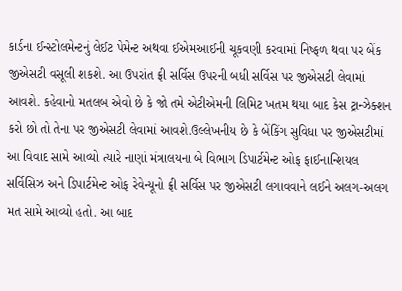કાર્ડના ઈન્સ્ટોલમેન્ટનું લેઈટ પેમેન્ટ અથવા ઈએમઆઈની ચૂકવણી કરવામાં નિષ્ફળ થવા પર બેંક જીએસટી વસૂલી શકશે. આ ઉપરાંત ફ્રી સર્વિસ ઉપરની બધી સર્વિસ પર જીએસટી લેવામાં આવશે. કહેવાનો મતલબ એવો છે કે જો તમે એટીએમની લિમિટ ખતમ થયા બાદ કેસ ટ્રાન્ઝેક્શન કરો છો તો તેના પર જીએસટી લેવામાં આવશે.ઉલ્લેખનીય છે કે બેંકિંગ સુવિધા પર જીએસટીમાં આ વિવાદ સામે આવ્યો ત્યારે નાણાં મંત્રાલયના બે વિભાગ ડિપાર્ટમેન્ટ ઓફ ફાઈનાન્શિયલ સર્વિસિઝ અને ડિપાર્ટમેન્ટ ઓફ રેવેન્યૂનો ફ્રી સર્વિસ પર જીએસટી લગાવવાને લઈને અલગ-અલગ મત સામે આવ્યો હતો. આ બાદ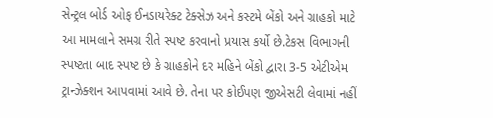સેન્ટ્રલ બોર્ડ ઓફ ઈનડાયરેક્ટ ટેક્સેઝ અને કસ્ટમે બેંકો અને ગ્રાહકો માટે આ મામલાને સમગ્ર રીતે સ્પષ્ટ કરવાનો પ્રયાસ કર્યો છે.ટેકસ વિભાગની સ્પષ્ટતા બાદ સ્પષ્ટ છે કે ગ્રાહકોને દર મહિને બેંકો દ્વારા 3-5 એટીએમ ટ્રાન્ઝેક્શન આપવામાં આવે છે. તેના પર કોઈપણ જીએસટી લેવામાં નહીં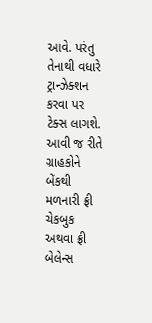આવે. પરંતુ તેનાથી વધારે ટ્રાન્ઝેક્શન કરવા પર ટેક્સ લાગશે. આવી જ રીતે ગ્રાહકોને બેંકથી મળનારી ફ્રી ચેકબુક અથવા ફ્રી બેલેન્સ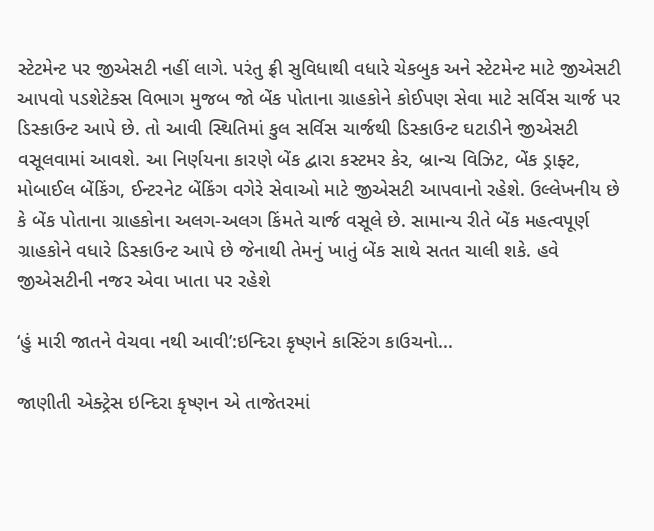સ્ટેટમેન્ટ પર જીએસટી નહીં લાગે. પરંતુ ફ્રી સુવિધાથી વધારે ચેકબુક અને સ્ટેટમેન્ટ માટે જીએસટી આપવો પડશેટેક્સ વિભાગ મુજબ જો બેંક પોતાના ગ્રાહકોને કોઈપણ સેવા માટે સર્વિસ ચાર્જ પર ડિસ્કાઉન્ટ આપે છે. તો આવી સ્થિતિમાં કુલ સર્વિસ ચાર્જથી ડિસ્કાઉન્ટ ઘટાડીને જીએસટી વસૂલવામાં આવશે. આ નિર્ણયના કારણે બેંક દ્વારા કસ્ટમર કેર, બ્રાન્ચ વિઝિટ, બેંક ડ્રાફ્ટ, મોબાઈલ બેંકિંગ, ઈન્ટરનેટ બેંકિંગ વગેરે સેવાઓ માટે જીએસટી આપવાનો રહેશે. ઉલ્લેખનીય છે કે બેંક પોતાના ગ્રાહકોના અલગ-અલગ કિંમતે ચાર્જ વસૂલે છે. સામાન્ય રીતે બેંક મહત્વપૂર્ણ ગ્રાહકોને વધારે ડિસ્કાઉન્ટ આપે છે જેનાથી તેમનું ખાતું બેંક સાથે સતત ચાલી શકે. હવે જીએસટીની નજર એવા ખાતા પર રહેશે

‘હું મારી જાતને વેચવા નથી આવી’:ઇન્દિરા કૃષ્ણને કાસ્ટિંગ કાઉચનો...

જાણીતી એક્ટ્રેસ ઇન્દિરા કૃષ્ણન એ તાજેતરમાં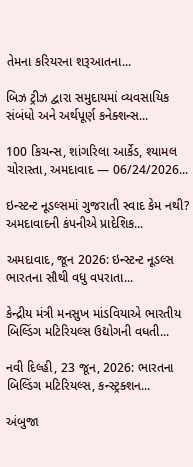તેમના કરિયરના શરૂઆતના...

બિઝ ટ્રીઝ દ્વારા સમુદાયમાં વ્યવસાયિક સંબંધો અને અર્થપૂર્ણ કનેક્શન્સ...

100 કિચન્સ, શાંગરિલા આર્કેડ, શ્યામલ ચોરાસ્તા, અમદાવાદ — 06/24/2026...

ઇન્સ્ટન્ટ નૂડલ્સમાં ગુજરાતી સ્વાદ કેમ નથી? અમદાવાદની કંપનીએ પ્રાદેશિક...

અમદાવાદ, જૂન 2026: ઇન્સ્ટન્ટ નૂડલ્સ ભારતના સૌથી વધુ વપરાતા...

કેન્દ્રીય મંત્રી મનસુખ માંડવિયાએ ભારતીય બિલ્ડિંગ મટિરિયલ્સ ઉદ્યોગની વધતી...

નવી દિલ્હી, 23 જૂન, 2026: ભારતના બિલ્ડિંગ મટિરિયલ્સ, કન્સ્ટ્રક્શન...

અંબુજા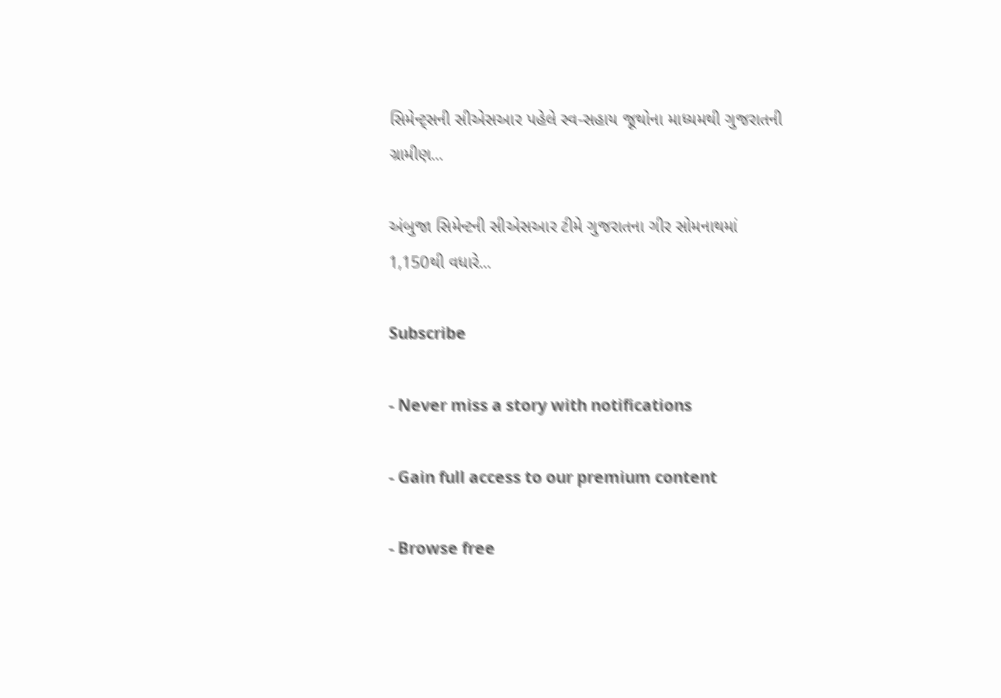સિમેન્ટ્સની સીએસઆર પહેલે સ્વ-સહાય જૂથોના માધ્યમથી ગુજરાતની ગ્રામીણ...

અંબુજા સિમેન્ટની સીએસઆર ટીમે ગુજરાતના ગીર સોમનાથમાં 1,150થી વધારે...

Subscribe

- Never miss a story with notifications

- Gain full access to our premium content

- Browse free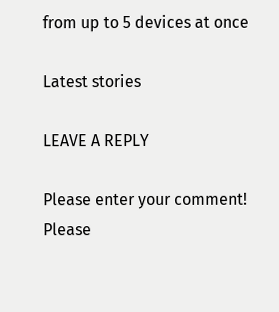from up to 5 devices at once

Latest stories

LEAVE A REPLY

Please enter your comment!
Please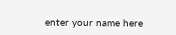enter your name here